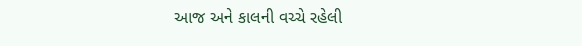આજ અને કાલની વચ્ચે રહેલી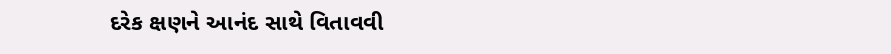દરેક ક્ષણને આનંદ સાથે વિતાવવી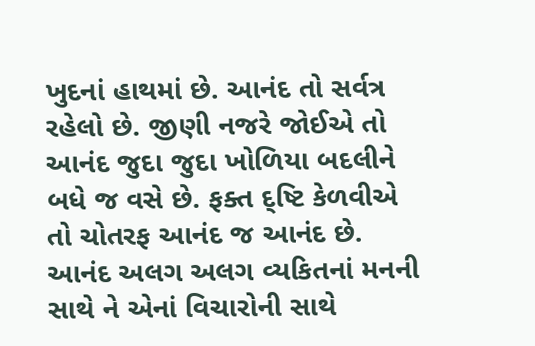ખુદનાં હાથમાં છે. આનંદ તો સર્વત્ર રહેલો છે. જીણી નજરે જોઈએ તો આનંદ જુદા જુદા ખોળિયા બદલીને બધે જ વસે છે. ફક્ત દ્ષ્ટિ કેળવીએ તો ચોતરફ આનંદ જ આનંદ છે. આનંદ અલગ અલગ વ્યકિતનાં મનની સાથે ને એનાં વિચારોની સાથે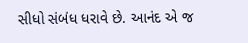સીધો સંબંધ ધરાવે છે. આનંદ એ જ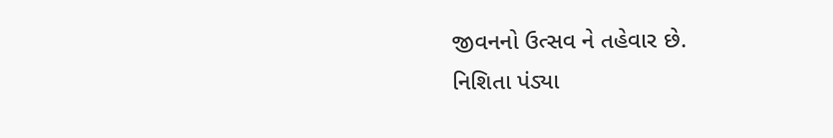જીવનનો ઉત્સવ ને તહેવાર છે.
નિશિતા પંડ્યા